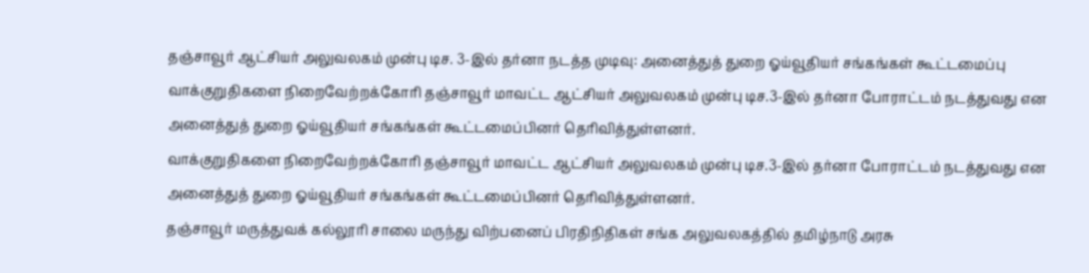தஞ்சாவூர் ஆட்சியர் அலுவலகம் முன்பு டிச. 3-இல் தர்னா நடத்த முடிவு: அனைத்துத் துறை ஓய்வூதியர் சங்கங்கள் கூட்டமைப்பு
வாக்குறுதிகளை நிறைவேற்றக்கோரி தஞ்சாவூர் மாவட்ட ஆட்சியர் அலுவலகம் முன்பு டிச.3-இல் தர்னா போராட்டம் நடத்துவது என அனைத்துத் துறை ஓய்வூதியர் சங்கங்கள் கூட்டமைப்பினர் தெரிவித்துள்ளனர்.
வாக்குறுதிகளை நிறைவேற்றக்கோரி தஞ்சாவூர் மாவட்ட ஆட்சியர் அலுவலகம் முன்பு டிச.3-இல் தர்னா போராட்டம் நடத்துவது என அனைத்துத் துறை ஓய்வூதியர் சங்கங்கள் கூட்டமைப்பினர் தெரிவித்துள்ளனர்.
தஞ்சாவூர் மருத்துவக் கல்லூரி சாலை மருந்து விற்பனைப் பிரதிநிதிகள் சங்க அலுவலகத்தில் தமிழ்நாடு அரசு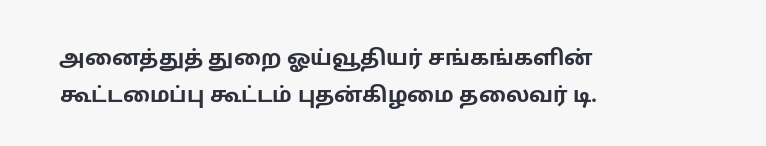அனைத்துத் துறை ஓய்வூதியர் சங்கங்களின் கூட்டமைப்பு கூட்டம் புதன்கிழமை தலைவர் டி.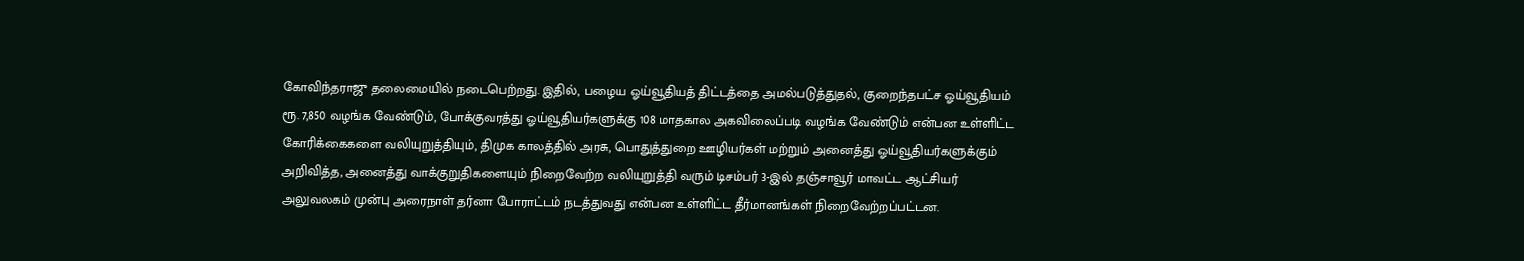கோவிந்தராஜு தலைமையில் நடைபெற்றது. இதில், பழைய ஓய்வூதியத் திட்டத்தை அமல்படுத்துதல், குறைந்தபட்ச ஓய்வூதியம் ரூ. 7,850 வழங்க வேண்டும், போக்குவரத்து ஓய்வூதியர்களுக்கு 108 மாதகால அகவிலைப்படி வழங்க வேண்டும் என்பன உள்ளிட்ட கோரிக்கைகளை வலியுறுத்தியும், திமுக காலத்தில் அரசு, பொதுத்துறை ஊழியர்கள் மற்றும் அனைத்து ஓய்வூதியர்களுக்கும் அறிவித்த, அனைத்து வாக்குறுதிகளையும் நிறைவேற்ற வலியுறுத்தி வரும் டிசம்பர் 3-இல் தஞ்சாவூர் மாவட்ட ஆட்சியர் அலுவலகம் முன்பு அரைநாள் தர்னா போராட்டம் நடத்துவது என்பன உள்ளிட்ட தீர்மானங்கள் நிறைவேற்றப்பட்டன.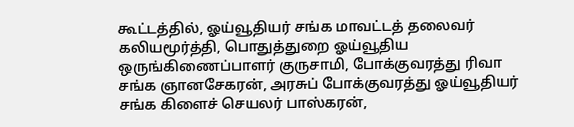கூட்டத்தில், ஓய்வூதியர் சங்க மாவட்டத் தலைவர் கலியமூர்த்தி, பொதுத்துறை ஓய்வூதிய ஒருங்கிணைப்பாளர் குருசாமி, போக்குவரத்து ரிவா சங்க ஞானசேகரன், அரசுப் போக்குவரத்து ஓய்வூதியர் சங்க கிளைச் செயலர் பாஸ்கரன்,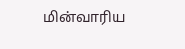மின்வாரிய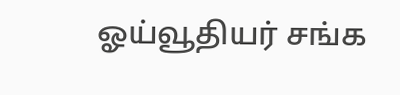ஓய்வூதியர் சங்க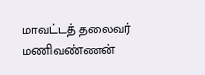மாவட்டத் தலைவர் மணிவண்ணன்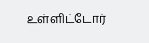உள்ளிட்டோர்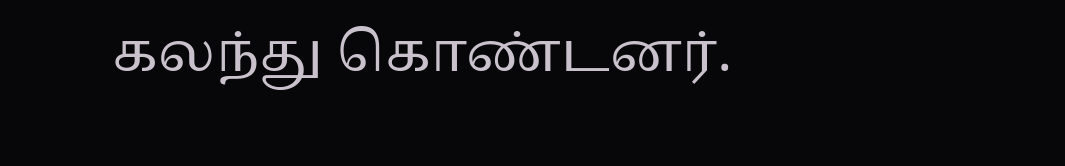கலந்து கொண்டனர்.